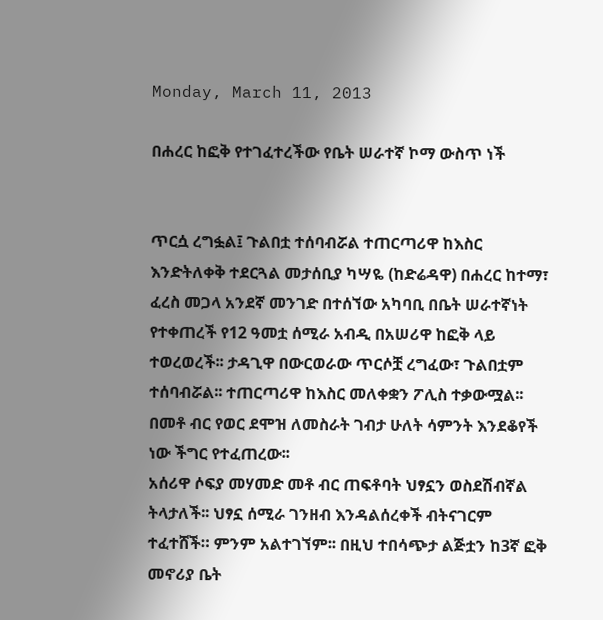Monday, March 11, 2013

በሐረር ከፎቅ የተገፈተረችው የቤት ሠራተኛ ኮማ ውስጥ ነች


ጥርሷ ረግፏል፤ ጉልበቷ ተሰባብሯል ተጠርጣሪዋ ከእስር እንድትለቀቅ ተደርጓል መታሰቢያ ካሣዬ (ከድሬዳዋ) በሐረር ከተማ፣ ፈረስ መጋላ አንደኛ መንገድ በተሰኘው አካባቢ በቤት ሠራተኛነት የተቀጠረች የ12 ዓመቷ ሰሚራ አብዲ በአሠሪዋ ከፎቅ ላይ ተወረወረች፡፡ ታዳጊዋ በውርወራው ጥርሶቿ ረግፈው፣ ጉልበቷም ተሰባብሯል፡፡ ተጠርጣሪዋ ከእስር መለቀቋን ፖሊስ ተቃውሟል፡፡ በመቶ ብር የወር ደሞዝ ለመስራት ገብታ ሁለት ሳምንት እንደቆየች ነው ችግር የተፈጠረው፡፡
አሰሪዋ ሶፍያ መሃመድ መቶ ብር ጠፍቶባት ህፃኗን ወስደሽብኛል ትላታለች፡፡ ህፃኗ ሰሚራ ገንዘብ እንዳልሰረቀች ብትናገርም ተፈተሸች። ምንም አልተገኘም፡፡ በዚህ ተበሳጭታ ልጅቷን ከ3ኛ ፎቅ መኖሪያ ቤት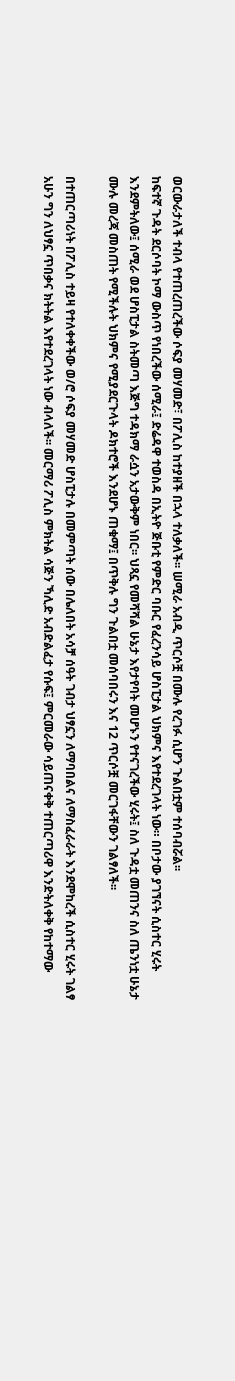ወርውራታለች ተብላ የተጠረጠረችው ሶፍያ መሃመድ፣ በፖሊስ ከተያዘች በኋላ ተለቃለች፡፡ ሠሚራ አብዲ ጥርሶቿ በሙሉ የረገፉ ሲሆን ጉልበቷም ተሰባብሯል፡፡
ከፍተኛ ጉዳት ደርሶባት ኮማ ውስጥ የነበረችው ሰሚራ፤ ድሬዳዋ ተወስዳ በኢትዮ ጅቡቲ የምድር ባቡር የፈረንሳይ ሆስፒታል ህክምና እየተደረገላት ነው። በቦታው ያገኘናት ሲስተር ሂሩት እንደምትለው፤ ሰሚራ ወደ ሆስፒታል ስትመጣ እጅግ ተዳክማ ራሷን አታውቅም ነበር፡፡ ህጻኗ የመሻሻል ሁኔታ እየታየባት መሆኑን የተናገረችው ሂሩት፤ ስለ ጉዳቷ መጠንና ስለ ጤንነቷ ሁኔታ ሙሉ መረጃ መስጠት የሚችሉት ህክምና የሚያደርጉላት ዶክተሮች እንደሆኑ ጠቁማ፤ በጥቅሉ ግን ጉልበቷ መሰባበሩን እና 12 ጥርሶቿ መርገፋቸውን ገልፃለች፡፡

በተጠርጣሪነት በፖሊስ ተይዛ የተለቀቀችው ወ/ሮ ሶፍያ መሃመድ ሆስፒታሉ በመምጣት ሰው በሌለበት አሳቻ ሰዓት ገብታ ህፃኗን ለማባበልና ለማስፈራራት እንደሞከረች ሲስተር ሂሩት ገልፃ አሁን ግን ለህፃኗ ጥበቃና ክትትል እየተደረገላት ነው ብላለች፡፡ መርማሪ ፖሊስ ምክትል ሳጅን ኻሊድ አብድልፈታ የሱፍ፤ ምርመራው ሳይጠናቀቅ ተጠርጣሪዋ እንድትለቀቅ የከተማው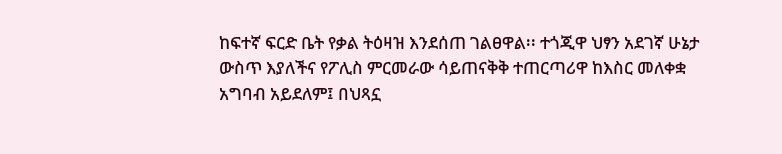ከፍተኛ ፍርድ ቤት የቃል ትዕዛዝ እንደሰጠ ገልፀዋል፡፡ ተጎጂዋ ህፃን አደገኛ ሁኔታ ውስጥ እያለችና የፖሊስ ምርመራው ሳይጠናቅቅ ተጠርጣሪዋ ከእስር መለቀቋ አግባብ አይደለም፤ በህጻኗ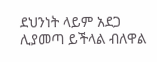ደህንነት ላይም አደጋ ሊያመጣ ይችላል ብለዋል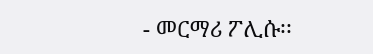- መርማሪ ፖሊሱ፡፡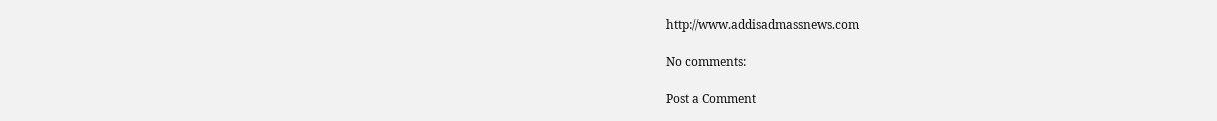http://www.addisadmassnews.com

No comments:

Post a Comment